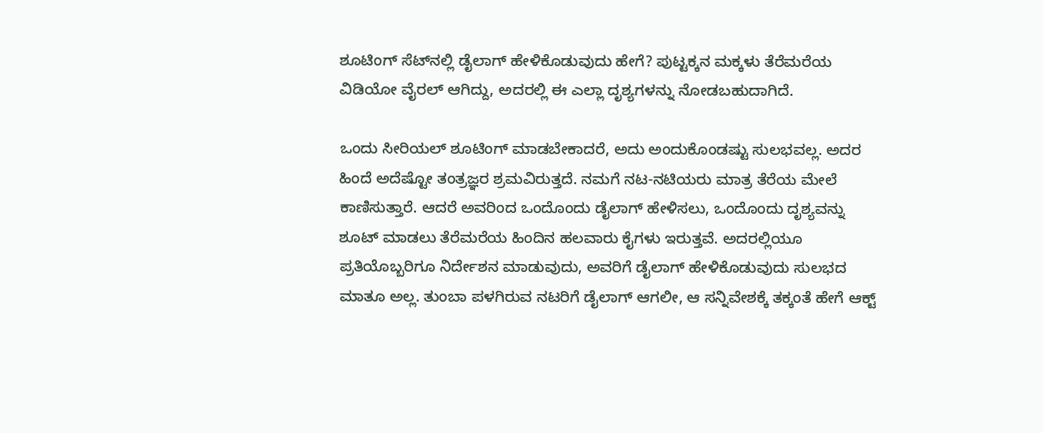ಶೂಟಿಂಗ್‌ ಸೆಟ್‌ನಲ್ಲಿ ಡೈಲಾಗ್‌ ಹೇಳಿಕೊಡುವುದು ಹೇಗೆ? ಪುಟ್ಟಕ್ಕನ ಮಕ್ಕಳು ತೆರೆಮರೆಯ ವಿಡಿಯೋ ವೈರಲ್‌ ಆಗಿದ್ದು, ಅದರಲ್ಲಿ ಈ ಎಲ್ಲಾ ದೃಶ್ಯಗಳನ್ನು ನೋಡಬಹುದಾಗಿದೆ.

ಒಂದು ಸೀರಿಯಲ್‌ ಶೂಟಿಂಗ್‌ ಮಾಡಬೇಕಾದರೆ, ಅದು ಅಂದುಕೊಂಡಷ್ಟು ಸುಲಭವಲ್ಲ. ಅದರ ಹಿಂದೆ ಅದೆಷ್ಟೋ ತಂತ್ರಜ್ಞರ ಶ್ರಮವಿರುತ್ತದೆ. ನಮಗೆ ನಟ-ನಟಿಯರು ಮಾತ್ರ ತೆರೆಯ ಮೇಲೆ ಕಾಣಿಸುತ್ತಾರೆ. ಆದರೆ ಅವರಿಂದ ಒಂದೊಂದು ಡೈಲಾಗ್‌ ಹೇಳಿಸಲು, ಒಂದೊಂದು ದೃಶ್ಯವನ್ನು ಶೂಟ್‌ ಮಾಡಲು ತೆರೆಮರೆಯ ಹಿಂದಿನ ಹಲವಾರು ಕೈಗಳು ಇರುತ್ತವೆ. ಅದರಲ್ಲಿಯೂ ಪ್ರತಿಯೊಬ್ಬರಿಗೂ ನಿರ್ದೇಶನ ಮಾಡುವುದು, ಅವರಿಗೆ ಡೈಲಾಗ್‌ ಹೇಳಿಕೊಡುವುದು ಸುಲಭದ ಮಾತೂ ಅಲ್ಲ. ತುಂಬಾ ಪಳಗಿರುವ ನಟರಿಗೆ ಡೈಲಾಗ್‌ ಆಗಲೀ, ಆ ಸನ್ನಿವೇಶಕ್ಕೆ ತಕ್ಕಂತೆ ಹೇಗೆ ಆಕ್ಟ್‌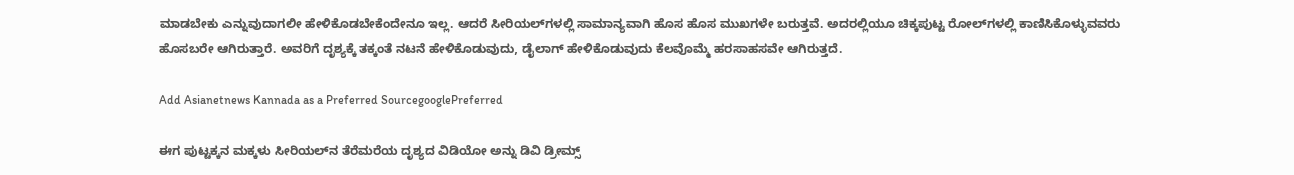ಮಾಡಬೇಕು ಎನ್ನುವುದಾಗಲೀ ಹೇಳಿಕೊಡಬೇಕೆಂದೇನೂ ಇಲ್ಲ. ಆದರೆ ಸೀರಿಯಲ್‌ಗಳಲ್ಲಿ ಸಾಮಾನ್ಯವಾಗಿ ಹೊಸ ಹೊಸ ಮುಖಗಳೇ ಬರುತ್ತವೆ. ಅದರಲ್ಲಿಯೂ ಚಿಕ್ಕಪುಟ್ಟ ರೋಲ್‌ಗಳಲ್ಲಿ ಕಾಣಿಸಿಕೊಳ್ಳುವವರು ಹೊಸಬರೇ ಆಗಿರುತ್ತಾರೆ. ಅವರಿಗೆ ದೃಶ್ಯಕ್ಕೆ ತಕ್ಕಂತೆ ನಟನೆ ಹೇಳಿಕೊಡುವುದು, ಡೈಲಾಗ್‌ ಹೇಳಿಕೊಡುವುದು ಕೆಲವೊಮ್ಮೆ ಹರಸಾಹಸವೇ ಆಗಿರುತ್ತದೆ.

Add Asianetnews Kannada as a Preferred SourcegooglePreferred

ಈಗ ಪುಟ್ಟಕ್ಕನ ಮಕ್ಕಳು ಸೀರಿಯಲ್‌ನ ತೆರೆಮರೆಯ ದೃಶ್ಯದ ವಿಡಿಯೋ ಅನ್ನು ಡಿವಿ ಡ್ರೀಮ್ಸ್‌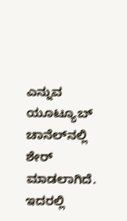ಎನ್ನುವ ಯೂಟ್ಯೂಬ್‌ ಚಾನೆಲ್‌ನಲ್ಲಿ ಶೇರ್‍‌ ಮಾಡಲಾಗಿದೆ. ಇದರಲ್ಲಿ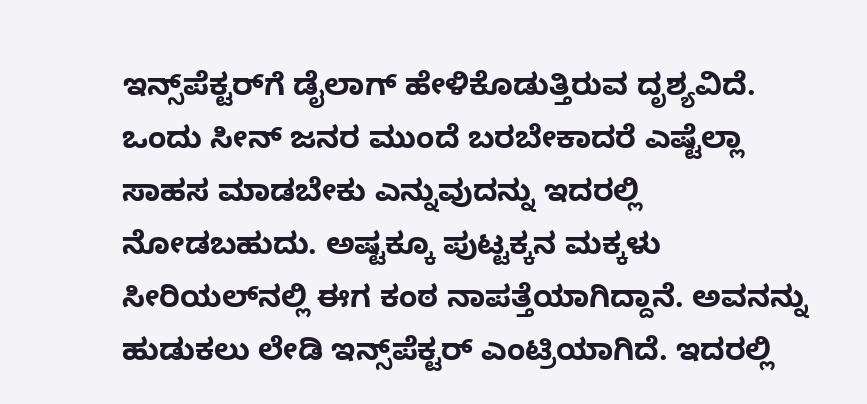ಇನ್ಸ್‌ಪೆಕ್ಟರ್‍‌ಗೆ ಡೈಲಾಗ್‌ ಹೇಳಿಕೊಡುತ್ತಿರುವ ದೃಶ್ಯವಿದೆ. ಒಂದು ಸೀನ್‌ ಜನರ ಮುಂದೆ ಬರಬೇಕಾದರೆ ಎಷ್ಟೆಲ್ಲಾ ಸಾಹಸ ಮಾಡಬೇಕು ಎನ್ನುವುದನ್ನು ಇದರಲ್ಲಿ ನೋಡಬಹುದು. ಅಷ್ಟಕ್ಕೂ ಪುಟ್ಟಕ್ಕನ ಮಕ್ಕಳು ಸೀರಿಯಲ್‌ನಲ್ಲಿ ಈಗ ಕಂಠ ನಾಪತ್ತೆಯಾಗಿದ್ದಾನೆ. ಅವನನ್ನು ಹುಡುಕಲು ಲೇಡಿ ಇನ್ಸ್‌ಪೆಕ್ಟರ್‍‌ ಎಂಟ್ರಿಯಾಗಿದೆ. ಇದರಲ್ಲಿ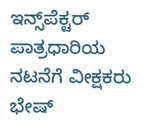ಇನ್ಸ್‌ಪೆಕ್ಟರ್‍‌ ಪಾತ್ರಧಾರಿಯ ನಟನೆಗೆ ವೀಕ್ಷಕರು ಭೇಷ್‌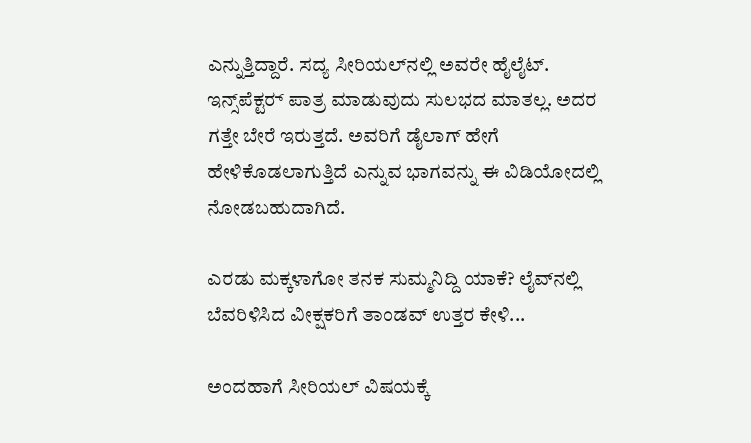ಎನ್ನುತ್ತಿದ್ದಾರೆ. ಸದ್ಯ ಸೀರಿಯಲ್‌ನಲ್ಲಿ ಅವರೇ ಹೈಲೈಟ್‌. ಇನ್ಸ್‌ಪೆಕ್ಟರ್‍‌ ಪಾತ್ರ ಮಾಡುವುದು ಸುಲಭದ ಮಾತಲ್ಲ. ಅದರ ಗತ್ತೇ ಬೇರೆ ಇರುತ್ತದೆ. ಅವರಿಗೆ ಡೈಲಾಗ್‌ ಹೇಗೆ ಹೇಳಿಕೊಡಲಾಗುತ್ತಿದೆ ಎನ್ನುವ ಭಾಗವನ್ನು ಈ ವಿಡಿಯೋದಲ್ಲಿ ನೋಡಬಹುದಾಗಿದೆ.

ಎರಡು ಮಕ್ಕಳಾಗೋ ತನಕ ಸುಮ್ಮನಿದ್ದಿ ಯಾಕೆ? ಲೈವ್‌ನಲ್ಲಿ ಬೆವರಿಳಿಸಿದ ವೀಕ್ಷಕರಿಗೆ ತಾಂಡವ್‌ ಉತ್ತರ ಕೇಳಿ...

ಅಂದಹಾಗೆ ಸೀರಿಯಲ್‌ ವಿಷಯಕ್ಕೆ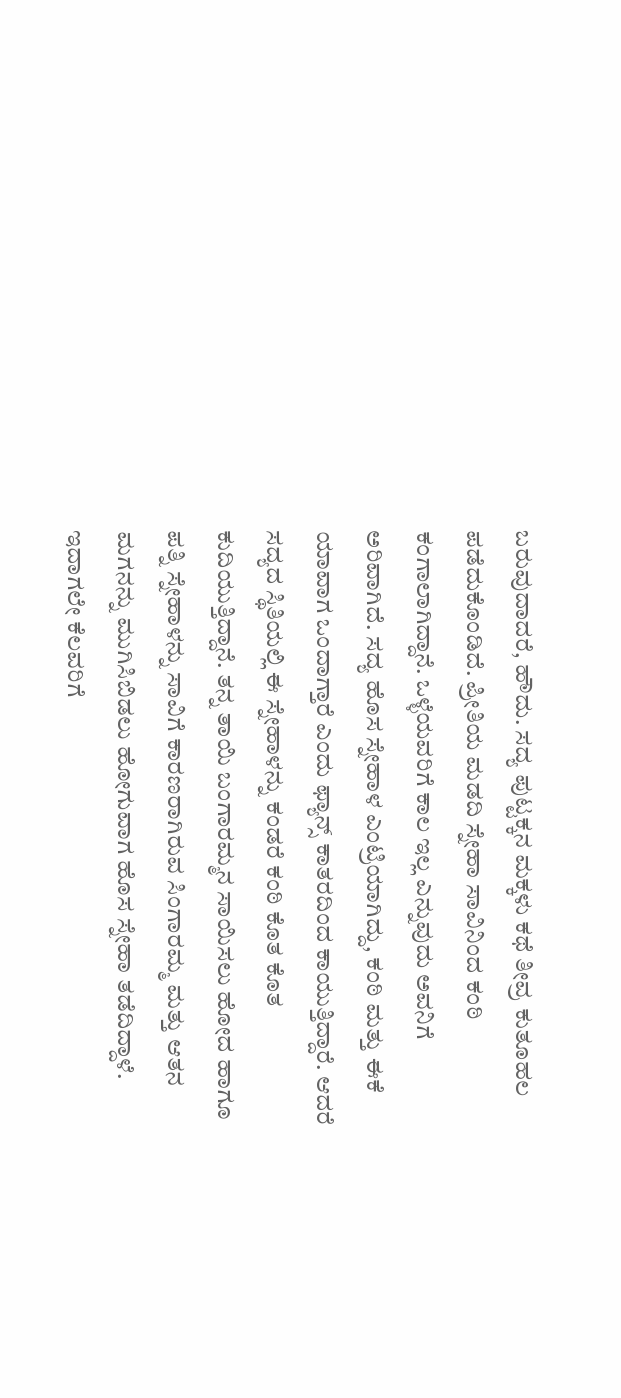ಬರುವುದಾದರೆ, ಹೌದು. ಸದ್ಯ ಪುಟ್ಟಕ್ಕನ ಮಕ್ಕಳು ಕಥೆ ತೀವ್ರ ಕುತೂಹಲ ಪಡೆದುಕೊಂಡಿದೆ. ಪ್ರೀತಿಯ ಮಡದಿ ಸ್ನೇಹಾ ಸಾವಿನಿಂದ ಕಂಠಿ ಕಂಗಾಲಾಗಿದ್ದಾನೆ. ಒಳ್ಳೆಯವರಿಗೆ ಕಾಲ ಇಲ್ಲ ಎನ್ನುವುದು ಅವನಿಗೆ ಅರಿವಾಗಿದೆ. ಸದ್ಯ ಹೊಸ ಸ್ನೇಹಾಳ ಎಂಟ್ರಿಯಾಗಿದ್ದು, ಕಂಠಿ ಮತ್ತು ಈಕೆ ಯಾವಾಗ ಒಂದಾಗ್ತಾರೆ ಎಂದು ಫ್ಯಾನ್ಸ್‌ ಕಾತರದಿಂದ ಕಾಯುತ್ತಿದ್ದಾರೆ. ಆದರೆ ಸದ್ಯದ ಸ್ಥಿತಿಯಲ್ಲಿ ಈ ಸ್ನೇಹಾಳನ್ನು ಕಂಡರೆ ಕಂಠಿ ಕೊತ ಕೊತ ಕುದಿಯುತ್ತಿದ್ದಾನೆ. ತನ್ನ ತಾಯಿ ಬಂಗಾರಮ್ಮನ ಸಾಯಿಸಲು ಹೋದ ಹಾಗೂ ಪತ್ನಿ ಸ್ನೇಹಾಳನ್ನು ಸಾವಿಗೆ ಕಾರಣರಾಗಿರುವ ಸಿಂಗಾರಮ್ಮ ಮತ್ತು ಆತನ ಮಗನನ್ನು ಮುಗಿಸಿಬಿಡಲು ಹೋಗುವಾಗ ಹೊಸ ಸ್ನೇಹಾ ತಡೆದಿದ್ದಾಳೆ. ಇದಾಗಲೇ ಕೆಲವರಿಗೆ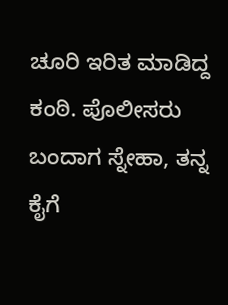ಚೂರಿ ಇರಿತ ಮಾಡಿದ್ದ ಕಂಠಿ. ಪೊಲೀಸರು ಬಂದಾಗ ಸ್ನೇಹಾ, ತನ್ನ ಕೈಗೆ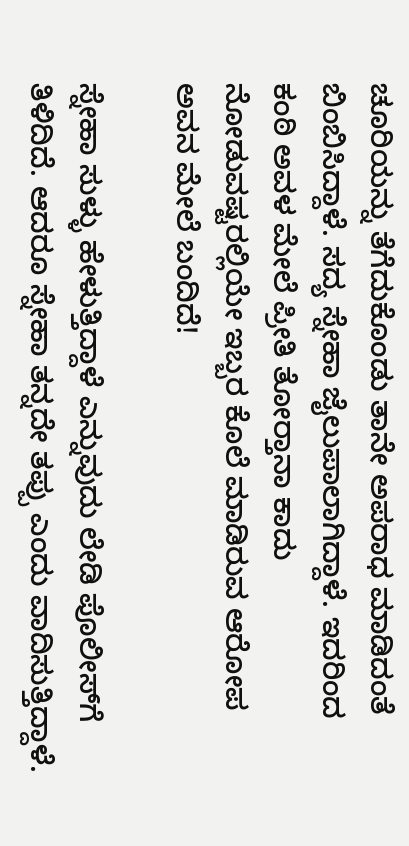ಚೂರಿಯನ್ನು ತೆಗೆದುಕೊಂಡು ತಾನೇ ಅಪರಾಧ ಮಾಡಿದಂತೆ ಬಿಂಬಿಸಿದ್ದಾಳೆ. ಸದ್ಯ ಸ್ನೇಹಾ ಜೈಲುಪಾಲಾಗಿದ್ದಾಳೆ. ಇದರಿಂದ ಕಂಠಿ ಅವಳ ಮೇಲೆ ಪ್ರೀತಿ ತೋರ್‍ತಾನಾ ಕಾದು ನೋಡುವಷ್ಟರಲ್ಲಿಯೇ ಇಬ್ಬರ ಕೊಲೆ ಮಾಡಿರುವ ಆರೋಪ ಅವನ ಮೇಲೆ ಬಂದಿದೆ!

ಸ್ನೇಹಾ ಸುಳ್ಳು ಹೇಳುತ್ತಿದ್ದಾಳೆ ಎನ್ನುವುದು ಲೇಡಿ ಪೊಲೀಸ್‌ಗೆ ತಿಳಿದಿದೆ. ಆದರೂ ಸ್ನೇಹಾ ತನ್ನದೇ ತಪ್ಪು ಎಂದು ವಾದಿಸುತ್ತಿದ್ದಾಳೆ.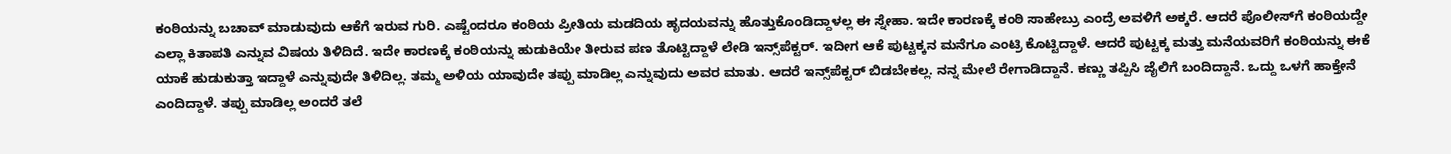ಕಂಠಿಯನ್ನು ಬಚಾವ್‌ ಮಾಡುವುದು ಆಕೆಗೆ ಇರುವ ಗುರಿ. ಎಷ್ಟೆಂದರೂ ಕಂಠಿಯ ಪ್ರೀತಿಯ ಮಡದಿಯ ಹೃದಯವನ್ನು ಹೊತ್ತುಕೊಂಡಿದ್ದಾಳಲ್ಲ ಈ ಸ್ನೇಹಾ. ಇದೇ ಕಾರಣಕ್ಕೆ ಕಂಠಿ ಸಾಹೇಬ್ರು ಎಂದ್ರೆ ಅವಳಿಗೆ ಅಕ್ಕರೆ. ಆದರೆ ಪೊಲೀಸ್‌ಗೆ ಕಂಠಿಯದ್ದೇ ಎಲ್ಲಾ ಕಿತಾಪತಿ ಎನ್ನುವ ವಿಷಯ ತಿಳಿದಿದೆ. ಇದೇ ಕಾರಣಕ್ಕೆ ಕಂಠಿಯನ್ನು ಹುಡುಕಿಯೇ ತೀರುವ ಪಣ ತೊಟ್ಟಿದ್ದಾಳೆ ಲೇಡಿ ಇನ್ಸ್‌ಪೆಕ್ಟರ್‍‌. ಇದೀಗ ಆಕೆ ಪುಟ್ಟಕ್ಕನ ಮನೆಗೂ ಎಂಟ್ರಿ ಕೊಟ್ಟಿದ್ದಾಳೆ. ಆದರೆ ಪುಟ್ಟಕ್ಕ ಮತ್ತು ಮನೆಯವರಿಗೆ ಕಂಠಿಯನ್ನು ಈಕೆ ಯಾಕೆ ಹುಡುಕುತ್ತಾ ಇದ್ದಾಳೆ ಎನ್ನುವುದೇ ತಿಳಿದಿಲ್ಲ. ತಮ್ಮ ಅಳಿಯ ಯಾವುದೇ ತಪ್ಪು ಮಾಡಿಲ್ಲ ಎನ್ನುವುದು ಅವರ ಮಾತು. ಆದರೆ ಇನ್ಸ್‌ಪೆಕ್ಟರ್‍‌ ಬಿಡಬೇಕಲ್ಲ. ನನ್ನ ಮೇಲೆ ರೇಗಾಡಿದ್ದಾನೆ. ಕಣ್ಣು ತಪ್ಪಿಸಿ ಜೈಲಿಗೆ ಬಂದಿದ್ದಾನೆ. ಒದ್ದು ಒಳಗೆ ಹಾಕ್ತೇನೆ ಎಂದಿದ್ದಾಳೆ. ತಪ್ಪು ಮಾಡಿಲ್ಲ ಅಂದರೆ ತಲೆ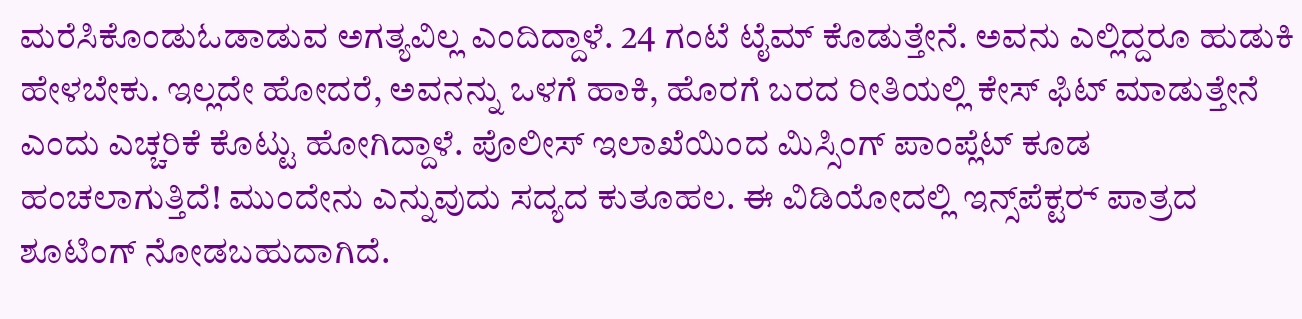ಮರೆಸಿಕೊಂಡುಓಡಾಡುವ ಅಗತ್ಯವಿಲ್ಲ ಎಂದಿದ್ದಾಳೆ. 24 ಗಂಟೆ ಟೈಮ್ ಕೊಡುತ್ತೇನೆ. ಅವನು ಎಲ್ಲಿದ್ದರೂ ಹುಡುಕಿ ಹೇಳಬೇಕು. ಇಲ್ಲದೇ ಹೋದರೆ, ಅವನನ್ನು ಒಳಗೆ ಹಾಕಿ, ಹೊರಗೆ ಬರದ ರೀತಿಯಲ್ಲಿ ಕೇಸ್‌ ಫಿಟ್‌ ಮಾಡುತ್ತೇನೆ ಎಂದು ಎಚ್ಚರಿಕೆ ಕೊಟ್ಟು ಹೋಗಿದ್ದಾಳೆ. ಪೊಲೀಸ್‌ ಇಲಾಖೆಯಿಂದ ಮಿಸ್ಸಿಂಗ್‌ ಪಾಂಪ್ಲೆಟ್‌ ಕೂಡ ಹಂಚಲಾಗುತ್ತಿದೆ! ಮುಂದೇನು ಎನ್ನುವುದು ಸದ್ಯದ ಕುತೂಹಲ. ಈ ವಿಡಿಯೋದಲ್ಲಿ ಇನ್ಸ್‌ಪೆಕ್ಟರ್‍‌ ಪಾತ್ರದ ಶೂಟಿಂಗ್‌ ನೋಡಬಹುದಾಗಿದೆ.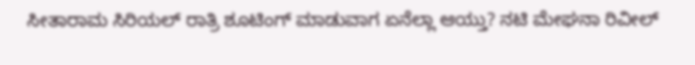ಸೀತಾರಾಮ ಸಿರಿಯಲ್‌ ರಾತ್ರಿ ಶೂಟಿಂಗ್‌ ಮಾಡುವಾಗ ಏನೆಲ್ಲಾ ಆಯ್ತು? ನಟಿ ಮೇಘನಾ ರಿವೀಲ್‌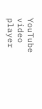YouTube video player